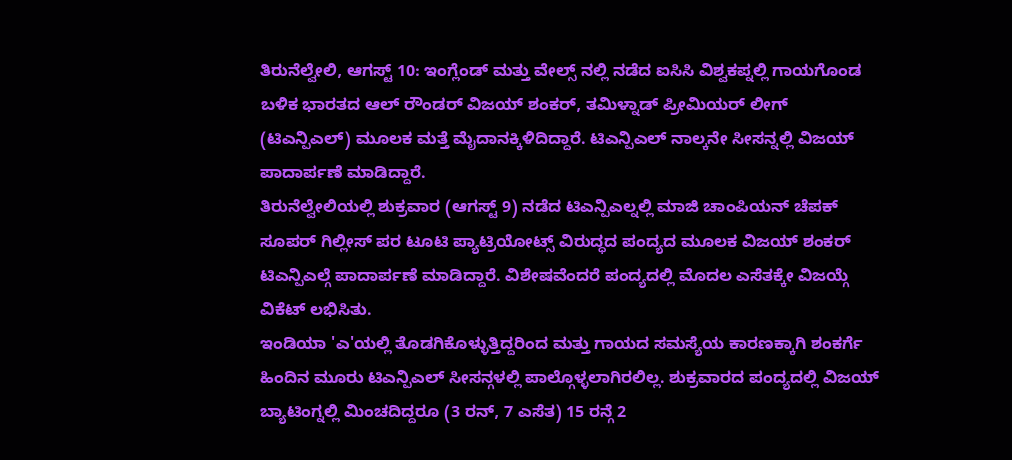ತಿರುನೆಲ್ವೇಲಿ, ಆಗಸ್ಟ್ 10: ಇಂಗ್ಲೆಂಡ್ ಮತ್ತು ವೇಲ್ಸ್ ನಲ್ಲಿ ನಡೆದ ಐಸಿಸಿ ವಿಶ್ವಕಪ್ನಲ್ಲಿ ಗಾಯಗೊಂಡ ಬಳಿಕ ಭಾರತದ ಆಲ್ ರೌಂಡರ್ ವಿಜಯ್ ಶಂಕರ್, ತಮಿಳ್ನಾಡ್ ಪ್ರೀಮಿಯರ್ ಲೀಗ್ (ಟಿಎನ್ಪಿಎಲ್) ಮೂಲಕ ಮತ್ತೆ ಮೈದಾನಕ್ಕಿಳಿದಿದ್ದಾರೆ. ಟಿಎನ್ಪಿಎಲ್ ನಾಲ್ಕನೇ ಸೀಸನ್ನಲ್ಲಿ ವಿಜಯ್ ಪಾದಾರ್ಪಣೆ ಮಾಡಿದ್ದಾರೆ.
ತಿರುನೆಲ್ವೇಲಿಯಲ್ಲಿ ಶುಕ್ರವಾರ (ಆಗಸ್ಟ್ 9) ನಡೆದ ಟಿಎನ್ಪಿಎಲ್ನಲ್ಲಿ ಮಾಜಿ ಚಾಂಪಿಯನ್ ಚೆಪಕ್ ಸೂಪರ್ ಗಿಲ್ಲೀಸ್ ಪರ ಟೂಟಿ ಪ್ಯಾಟ್ರಿಯೋಟ್ಸ್ ವಿರುದ್ಧದ ಪಂದ್ಯದ ಮೂಲಕ ವಿಜಯ್ ಶಂಕರ್ ಟಿಎನ್ಪಿಎಲ್ಗೆ ಪಾದಾರ್ಪಣೆ ಮಾಡಿದ್ದಾರೆ. ವಿಶೇಷವೆಂದರೆ ಪಂದ್ಯದಲ್ಲಿ ಮೊದಲ ಎಸೆತಕ್ಕೇ ವಿಜಯ್ಗೆ ವಿಕೆಟ್ ಲಭಿಸಿತು.
ಇಂಡಿಯಾ 'ಎ'ಯಲ್ಲಿ ತೊಡಗಿಕೊಳ್ಳುತ್ತಿದ್ದರಿಂದ ಮತ್ತು ಗಾಯದ ಸಮಸ್ಯೆಯ ಕಾರಣಕ್ಕಾಗಿ ಶಂಕರ್ಗೆ ಹಿಂದಿನ ಮೂರು ಟಿಎನ್ಪಿಎಲ್ ಸೀಸನ್ಗಳಲ್ಲಿ ಪಾಲ್ಗೊಳ್ಳಲಾಗಿರಲಿಲ್ಲ. ಶುಕ್ರವಾರದ ಪಂದ್ಯದಲ್ಲಿ ವಿಜಯ್ ಬ್ಯಾಟಿಂಗ್ನಲ್ಲಿ ಮಿಂಚದಿದ್ದರೂ (3 ರನ್, 7 ಎಸೆತ) 15 ರನ್ಗೆ 2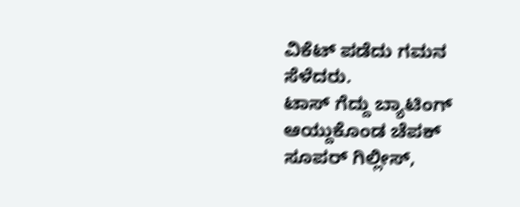ವಿಕೆಟ್ ಪಡೆದು ಗಮನ ಸೆಳೆದರು.
ಟಾಸ್ ಗೆದ್ದು ಬ್ಯಾಟಿಂಗ್ ಆಯ್ದುಕೊಂಡ ಚೆಪಕ್ ಸೂಪರ್ ಗಿಲ್ಲೀಸ್,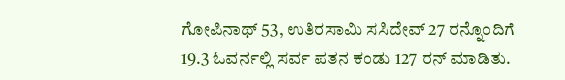ಗೋಪಿನಾಥ್ 53, ಉತಿರಸಾಮಿ ಸಸಿದೇವ್ 27 ರನ್ನೊಂದಿಗೆ 19.3 ಓವರ್ನಲ್ಲಿ ಸರ್ವ ಪತನ ಕಂಡು 127 ರನ್ ಮಾಡಿತು.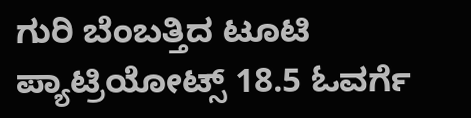ಗುರಿ ಬೆಂಬತ್ತಿದ ಟೂಟಿ ಪ್ಯಾಟ್ರಿಯೋಟ್ಸ್ 18.5 ಓವರ್ಗೆ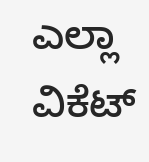ಎಲ್ಲಾ ವಿಕೆಟ್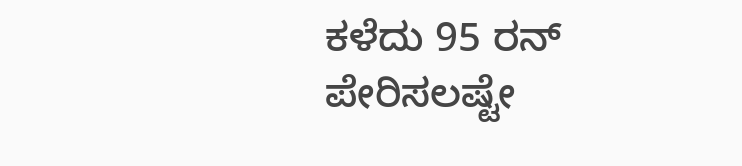ಕಳೆದು 95 ರನ್ ಪೇರಿಸಲಷ್ಟೇ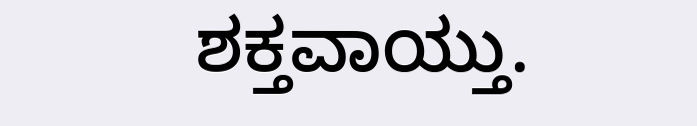ಶಕ್ತವಾಯ್ತು.